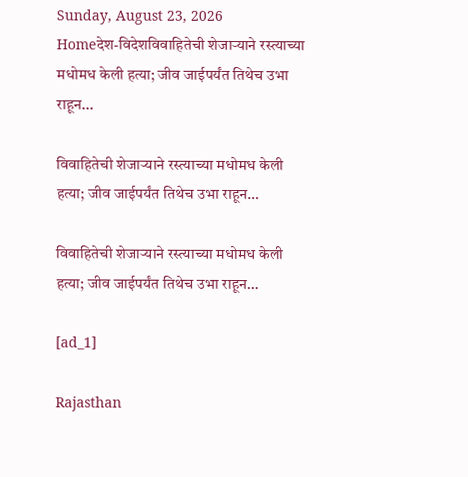Sunday, August 23, 2026
Homeदेश-विदेशविवाहितेची शेजाऱ्याने रस्त्याच्या मधोमध केली हत्या; जीव जाईपर्यंत तिथेच उभा राहून...

विवाहितेची शेजाऱ्याने रस्त्याच्या मधोमध केली हत्या; जीव जाईपर्यंत तिथेच उभा राहून…

विवाहितेची शेजाऱ्याने रस्त्याच्या मधोमध केली हत्या; जीव जाईपर्यंत तिथेच उभा राहून…

[ad_1]

Rajasthan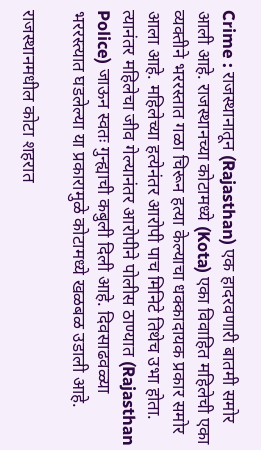Crime : राजस्थानातून (Rajasthan) एक हादरवणारी बातमी समोर आली आहे. राजस्थानच्या कोटामध्ये (Kota) एका विवाहित महिलेची एका व्यक्तीने भररस्तात गळा चिरून हत्या केल्याचा धक्कादायक प्रकार समोर आला आहे. महिलेच्या हत्येनंतर आरोपी पाच मिनिटे तिथेच उभा होता. त्यानंतर महिलेचा जीव गेल्यानंतर आरोपीने पोलीस ठाण्यात (Rajasthan Police) जाऊन स्वतः गुन्ह्याची कबुली दिली आहे. दिवसाढवळ्या भररस्त्यात घडलेल्या या प्रकारामुळे कोटामध्ये खळबळ उडाली आहे.

राजस्थानमधील कोटा शहरात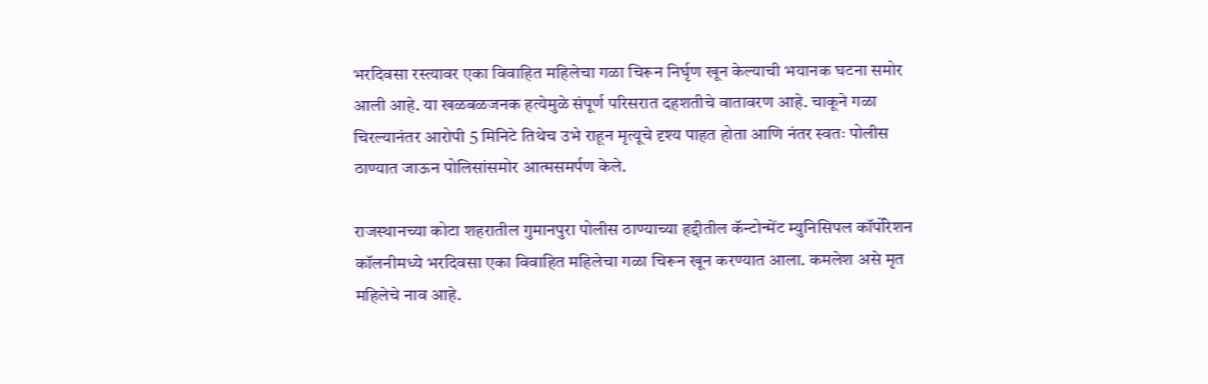भरदिवसा रस्त्यावर एका विवाहित महिलेचा गळा चिरून निर्घृण खून केल्याची भयानक घटना समोर आली आहे. या खळबळजनक हत्येमुळे संपूर्ण परिसरात दहशतीचे वातावरण आहे. चाकूने गळा चिरल्यानंतर आरोपी 5 मिनिटे तिथेच उभे राहून मृत्यूचे दृश्य पाहत होता आणि नंतर स्वतः पोलीस ठाण्यात जाऊन पोलिसांसमोर आत्मसमर्पण केले.

राजस्थानच्या कोटा शहरातील गुमानपुरा पोलीस ठाण्याच्या हद्दीतील कॅन्टोन्मेंट म्युनिसिपल कॉर्पोरेशन कॉलनीमध्ये भरदिवसा एका विवाहित महिलेचा गळा चिरून खून करण्यात आला. कमलेश असे मृत महिलेचे नाव आहे.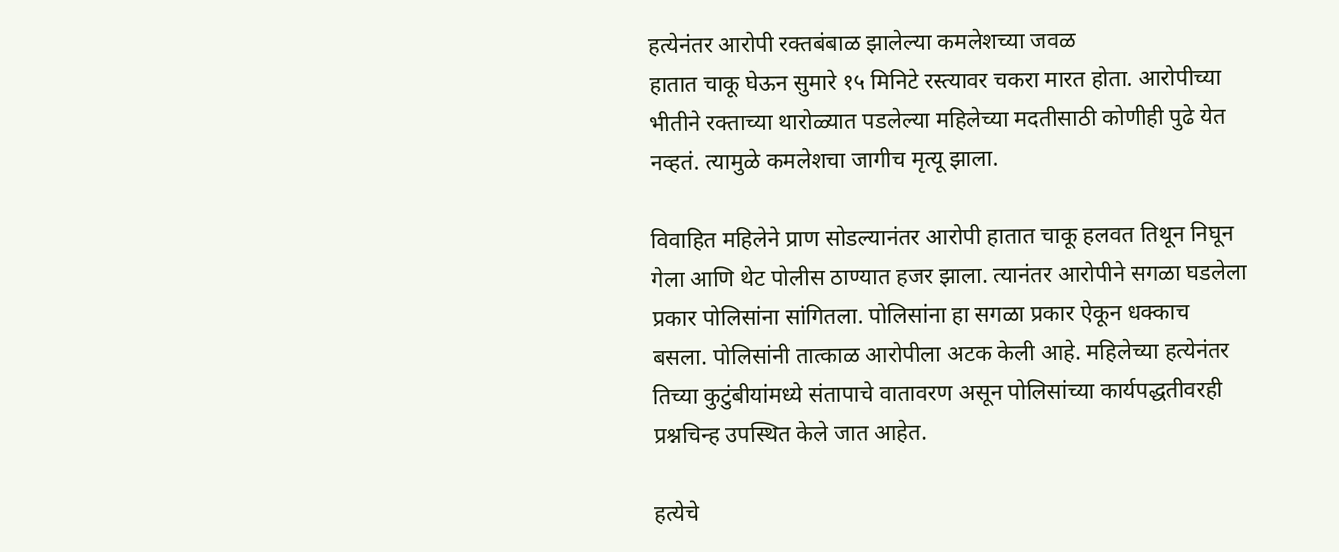हत्येनंतर आरोपी रक्तबंबाळ झालेल्या कमलेशच्या जवळ
हातात चाकू घेऊन सुमारे १५ मिनिटे रस्त्यावर चकरा मारत होता. आरोपीच्या भीतीने रक्ताच्या थारोळ्यात पडलेल्या महिलेच्या मदतीसाठी कोणीही पुढे येत नव्हतं. त्यामुळे कमलेशचा जागीच मृत्यू झाला.

विवाहित महिलेने प्राण सोडल्यानंतर आरोपी हातात चाकू हलवत तिथून निघून गेला आणि थेट पोलीस ठाण्यात हजर झाला. त्यानंतर आरोपीने सगळा घडलेला प्रकार पोलिसांना सांगितला. पोलिसांना हा सगळा प्रकार ऐकून धक्काच बसला. पोलिसांनी तात्काळ आरोपीला अटक केली आहे. महिलेच्या हत्येनंतर तिच्या कुटुंबीयांमध्ये संतापाचे वातावरण असून पोलिसांच्या कार्यपद्धतीवरही प्रश्नचिन्ह उपस्थित केले जात आहेत.

हत्येचे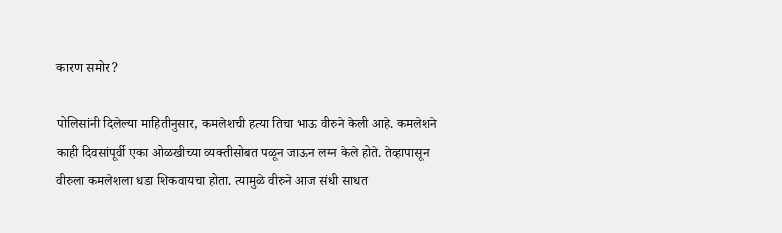कारण समोर?

पोलिसांनी दिलेल्या माहितीनुसार, कमलेशची हत्या तिचा भाऊ वीरुने केली आहे. कमलेशने काही दिवसांपूर्वी एका ओळखीच्या व्यक्तीसोबत पळून जाऊन लग्न केले होते. तेव्हापासून वीरुला कमलेशला धडा शिकवायचा होता. त्यामुळे वीरुने आज संधी साधत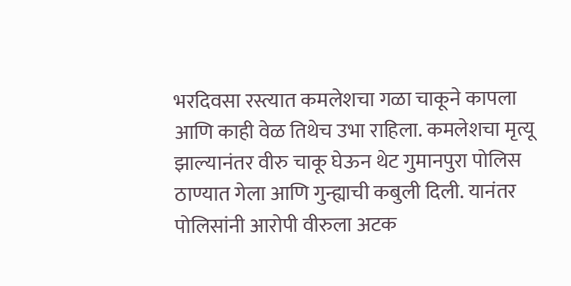भरदिवसा रस्त्यात कमलेशचा गळा चाकूने कापला आणि काही वेळ तिथेच उभा राहिला. कमलेशचा मृत्यू झाल्यानंतर वीरु चाकू घेऊन थेट गुमानपुरा पोलिस ठाण्यात गेला आणि गुन्ह्याची कबुली दिली. यानंतर पोलिसांनी आरोपी वीरुला अटक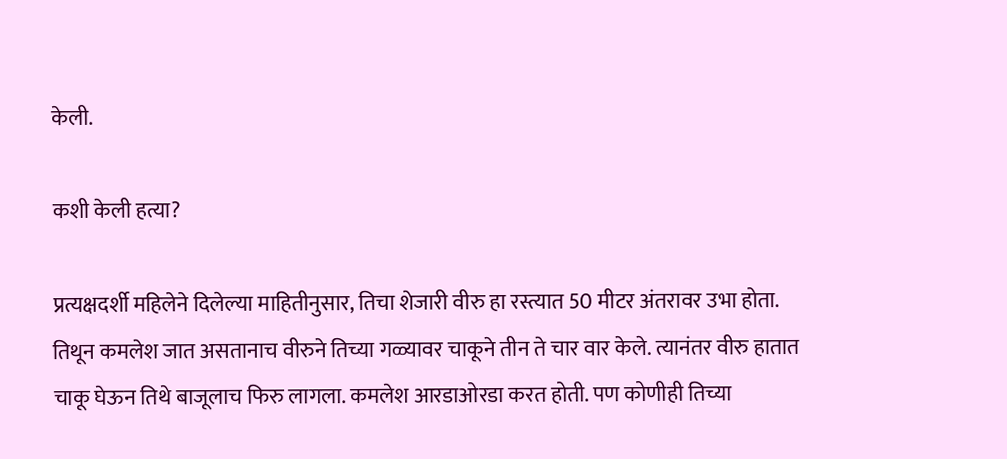केली.

कशी केली हत्या?

प्रत्यक्षदर्शी महिलेने दिलेल्या माहितीनुसार, तिचा शेजारी वीरु हा रस्त्यात 50 मीटर अंतरावर उभा होता. तिथून कमलेश जात असतानाच वीरुने तिच्या गळ्यावर चाकूने तीन ते चार वार केले. त्यानंतर वीरु हातात चाकू घेऊन तिथे बाजूलाच फिरु लागला. कमलेश आरडाओरडा करत होती. पण कोणीही तिच्या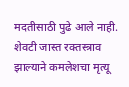मदतीसाठी पुढे आले नाही. शेवटी जास्त रक्तस्त्राव झाल्याने कमलेशचा मृत्यू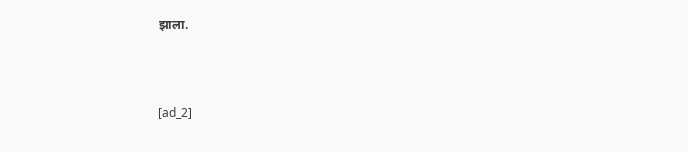झाला.



[ad_2]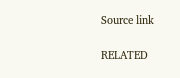Source link

RELATED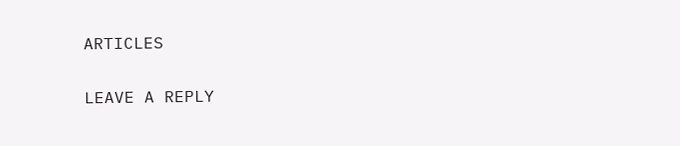ARTICLES

LEAVE A REPLY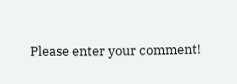Please enter your comment!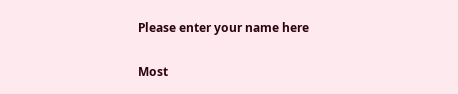Please enter your name here

Most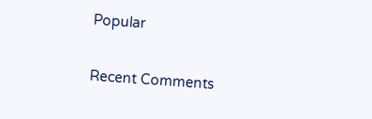Popular

Recent Comments